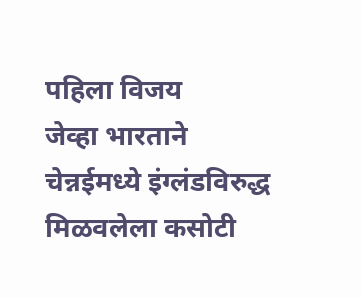पहिला विजय
जेव्हा भारताने चेन्नईमध्ये इंग्लंडविरुद्ध मिळवलेला कसोटी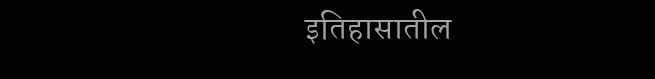इतिहासातील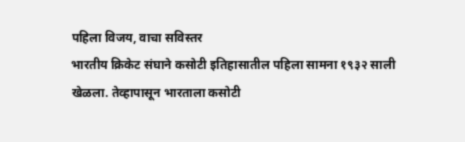पहिला विजय, वाचा सविस्तर
भारतीय क्रिकेट संघाने कसोटी इतिहासातील पहिला सामना १९३२ साली खेळला. तेव्हापासून भारताला कसोटी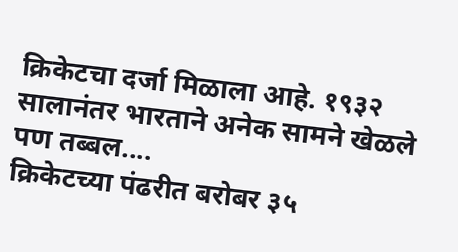क्रिकेटचा दर्जा मिळाला आहे. १९३२ सालानंतर भारताने अनेक सामने खेळले पण तब्बल....
क्रिकेटच्या पंढरीत बरोबर ३५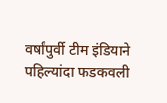वर्षांपुर्वी टीम इंडियाने पहिल्यांदा फडकवली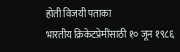होती विजयी पताका
भारतीय क्रिकेटप्रेमींसाठी १० जून १९८६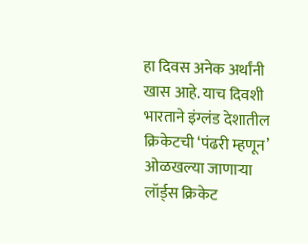हा दिवस अनेक अर्थांनी खास आहे. याच दिवशी भारताने इंग्लंड देशातील क्रिकेटची ‘पंढरी म्हणून’ ओळखल्या जाणाऱ्या लॉर्ड्स क्रिकेट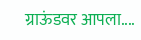ग्राऊंडवर आपला....